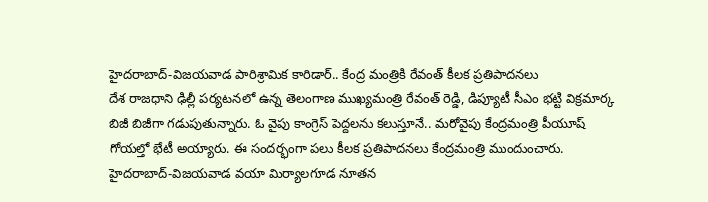హైదరాబాద్-విజయవాడ పారిశ్రామిక కారిడార్.. కేంద్ర మంత్రికి రేవంత్ కీలక ప్రతిపాదనలు
దేశ రాజధాని ఢిల్లీ పర్యటనలో ఉన్న తెలంగాణ ముఖ్యమంత్రి రేవంత్ రెడ్డి, డిప్యూటీ సీఎం భట్టి విక్రమార్క బిజీ బిజీగా గడుపుతున్నారు. ఓ వైపు కాంగ్రెస్ పెద్దలను కలుస్తూనే.. మరోవైపు కేంద్రమంత్రి పీయూష్ గోయల్తో భేటీ అయ్యారు. ఈ సందర్భంగా పలు కీలక ప్రతిపాదనలు కేంద్రమంత్రి ముందుంచారు. హైదరాబాద్-విజయవాడ వయా మిర్యాలగూడ నూతన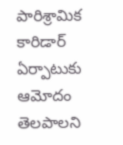పారిశ్రామిక కారిడార్ ఏర్పాటుకు ఆమోదం తెలపాలని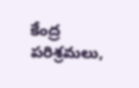కేంద్ర పరిశ్రమలు,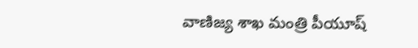వాణిజ్య శాఖ మంత్రి పీయూష్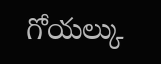గోయల్కు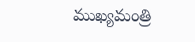ముఖ్యమంత్రి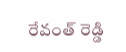రేవంత్ రెడ్డి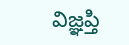విజ్ఞప్తి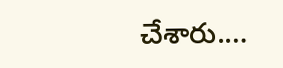చేశారు.…